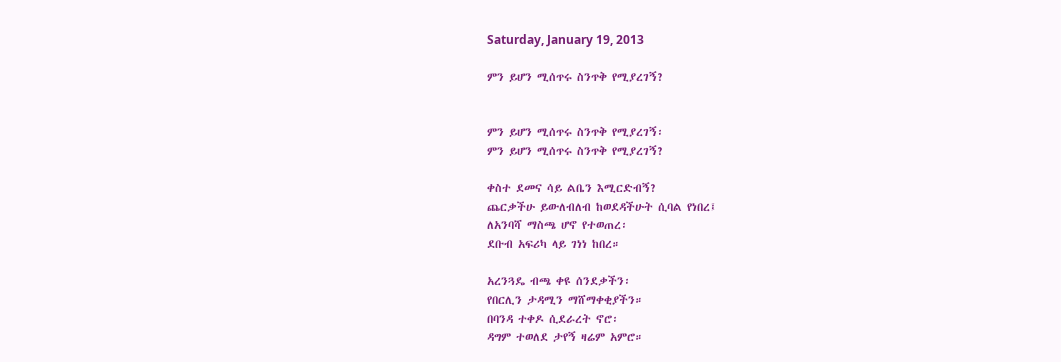Saturday, January 19, 2013

ምን ይሆን ሚሰጥሩ ስንጥቅ የሚያረገኝ?


ምን ይሆን ሚሰጥሩ ስንጥቅ የሚያረገኝ፡
ምን ይሆን ሚሰጥሩ ስንጥቅ የሚያረገኝ?

ቀስተ ደመና ሳይ ልቤን እሚርድብኝ?
ጨርቃችሁ ይውለብለብ ከወደዳችሁት ሲባል የነበረ፤
ለአንባሻ ማስጫ ሆኖ የተወጠረ፡
ደቡብ አፍሪካ ላይ ገነነ ከበረ።

አረንጓዴ ብጫ ቀዩ ሰንደቃችን፡
የበርሊን ታዳሚን ማሸማቀቂያችን።
በባንዳ ተቀዶ ሲደራረት ኖሮ፡
ዳግም ተወለደ ታየኝ ዛሬም አምሮ።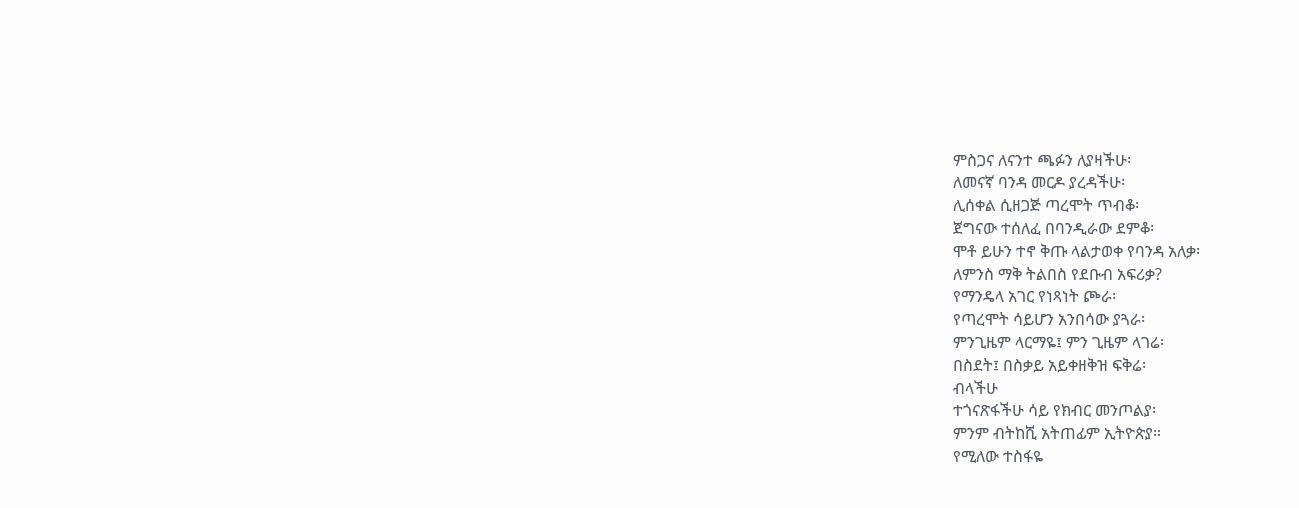ምስጋና ለናንተ ጫፉን ለያዛችሁ፡
ለመናኛ ባንዳ መርዶ ያረዳችሁ፡
ሊሰቀል ሲዘጋጅ ጣረሞት ጥብቆ፡
ጀግናው ተሰለፈ በባንዲራው ደምቆ፡
ሞቶ ይሁን ተኖ ቅጡ ላልታወቀ የባንዳ አለቃ፡
ለምንስ ማቅ ትልበስ የደቡብ አፍሪቃ?
የማንዴላ አገር የነጻነት ጮራ፡
የጣረሞት ሳይሆን አንበሳው ያጓራ፡
ምንጊዜም ላርማዬ፤ ምን ጊዜም ላገሬ፡
በስደት፤ በስቃይ አይቀዘቅዝ ፍቅሬ፡
ብላችሁ
ተጎናጽፋችሁ ሳይ የክብር መንጦልያ፡
ምንም ብትከሺ አትጠፊም ኢትዮጵያ።
የሚለው ተስፋዬ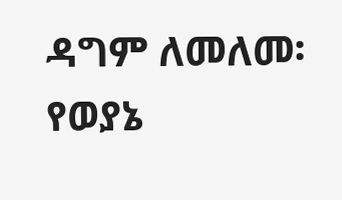ዳግም ለመለመ፡
የወያኔ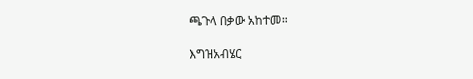ጫጉላ በቃው አከተመ።

እግዝአብሄር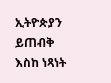ኢትዮጵያን ይጠብቅ
እስከ ነጻነት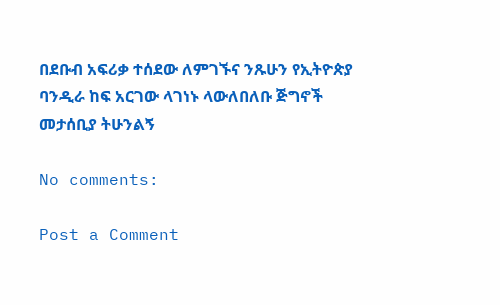በደቡብ አፍሪቃ ተሰደው ለምገኙና ንጹሁን የኢትዮጵያ ባንዲራ ከፍ አርገው ላገነኑ ላውለበለቡ ጅግኖች
መታሰቢያ ትሁንልኝ

No comments:

Post a Comment